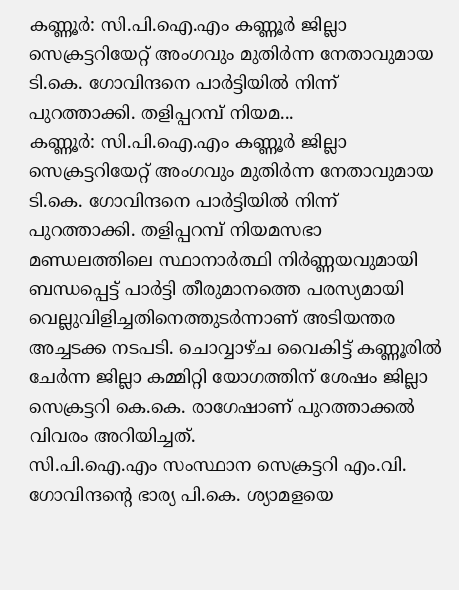കണ്ണൂർ: സി.പി.ഐ.എം കണ്ണൂർ ജില്ലാ സെക്രട്ടറിയേറ്റ് അംഗവും മുതിർന്ന നേതാവുമായ ടി.കെ. ഗോവിന്ദനെ പാർട്ടിയിൽ നിന്ന് പുറത്താക്കി. തളിപ്പറമ്പ് നിയമ...
കണ്ണൂർ: സി.പി.ഐ.എം കണ്ണൂർ ജില്ലാ സെക്രട്ടറിയേറ്റ് അംഗവും മുതിർന്ന നേതാവുമായ ടി.കെ. ഗോവിന്ദനെ പാർട്ടിയിൽ നിന്ന് പുറത്താക്കി. തളിപ്പറമ്പ് നിയമസഭാ മണ്ഡലത്തിലെ സ്ഥാനാർത്ഥി നിർണ്ണയവുമായി ബന്ധപ്പെട്ട് പാർട്ടി തീരുമാനത്തെ പരസ്യമായി വെല്ലുവിളിച്ചതിനെത്തുടർന്നാണ് അടിയന്തര അച്ചടക്ക നടപടി. ചൊവ്വാഴ്ച വൈകിട്ട് കണ്ണൂരിൽ ചേർന്ന ജില്ലാ കമ്മിറ്റി യോഗത്തിന് ശേഷം ജില്ലാ സെക്രട്ടറി കെ.കെ. രാഗേഷാണ് പുറത്താക്കൽ വിവരം അറിയിച്ചത്.
സി.പി.ഐ.എം സംസ്ഥാന സെക്രട്ടറി എം.വി. ഗോവിന്ദന്റെ ഭാര്യ പി.കെ. ശ്യാമളയെ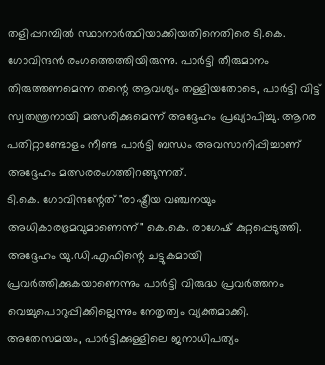തളിപ്പറമ്പിൽ സ്ഥാനാർത്ഥിയാക്കിയതിനെതിരെ ടി.കെ. ഗോവിന്ദൻ രംഗത്തെത്തിയിരുന്നു. പാർട്ടി തീരുമാനം തിരുത്തണമെന്ന തന്റെ ആവശ്യം തള്ളിയതോടെ, പാർട്ടി വിട്ട് സ്വതന്ത്രനായി മത്സരിക്കുമെന്ന് അദ്ദേഹം പ്രഖ്യാപിച്ചു. ആറര പതിറ്റാണ്ടോളം നീണ്ട പാർട്ടി ബന്ധം അവസാനിപ്പിച്ചാണ് അദ്ദേഹം മത്സരരംഗത്തിറങ്ങുന്നത്.
ടി.കെ. ഗോവിന്ദന്റേത് "രാഷ്ട്രീയ വഞ്ചനയും അധികാരഭ്രമവുമാണെന്ന്" കെ.കെ. രാഗേഷ് കുറ്റപ്പെടുത്തി. അദ്ദേഹം യു.ഡി.എഫിന്റെ ചട്ടുകമായി പ്രവർത്തിക്കുകയാണെന്നും പാർട്ടി വിരുദ്ധ പ്രവർത്തനം വെച്ചുപൊറുപ്പിക്കില്ലെന്നും നേതൃത്വം വ്യക്തമാക്കി.
അതേസമയം, പാർട്ടിക്കുള്ളിലെ ജനാധിപത്യം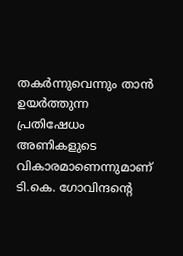തകർന്നുവെന്നും താൻ ഉയർത്തുന്ന പ്രതിഷേധം അണികളുടെ വികാരമാണെന്നുമാണ് ടി.കെ. ഗോവിന്ദന്റെ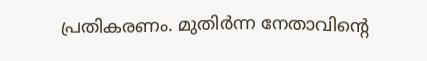പ്രതികരണം. മുതിർന്ന നേതാവിന്റെ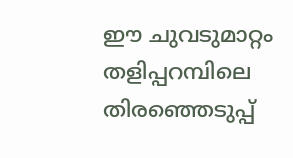ഈ ചുവടുമാറ്റം തളിപ്പറമ്പിലെ തിരഞ്ഞെടുപ്പ്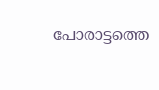പോരാട്ടത്തെ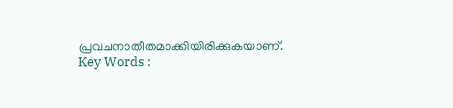പ്രവചനാതീതമാക്കിയിരിക്കുകയാണ്.
Key Words :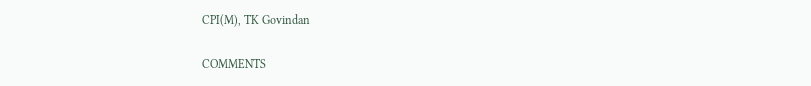CPI(M), TK Govindan

COMMENTS